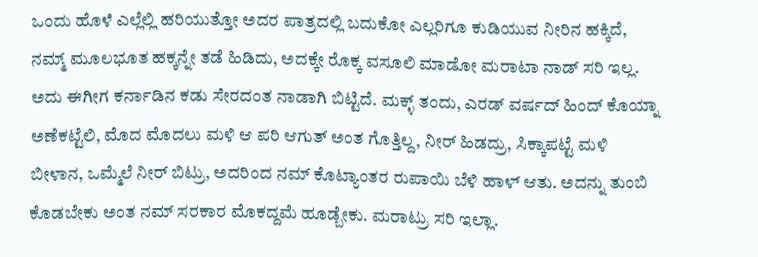ಒಂದು ಹೊಳೆ ಎಲ್ಲೆಲ್ಲಿ ಹರಿಯುತ್ತೋ ಅದರ ಪಾತ್ರದಲ್ಲಿ ಬದುಕೋ ಎಲ್ಲರಿಗೂ ಕುಡಿಯುವ ನೀರಿನ ಹಕ್ಕಿದೆ, ನಮ್ಮ್ ಮೂಲಭೂತ ಹಕ್ಕನ್ನೇ ತಡೆ ಹಿಡಿದು, ಅದಕ್ಕೇ ರೊಕ್ಕ ವಸೂಲಿ ಮಾಡೋ ಮರಾಟಾ ನಾಡ್ ಸರಿ ಇಲ್ಲ. ಅದು ಈಗೀಗ ಕರ್ನಾಡಿನ ಕಡು ಸೇರದಂತ ನಾಡಾಗಿ ಬಿಟ್ಟಿದೆ. ಮಕ್ಳ್ ತಂದು, ಎರಡ್ ವರ್ಷದ್ ಹಿಂದ್ ಕೊಯ್ನಾ ಅಣೆಕಟ್ಟೆಲಿ, ಮೊದ ಮೊದಲು ಮಳಿ ಆ ಪರಿ ಆಗುತ್ ಅಂತ ಗೊತ್ತಿಲ್ದ, ನೀರ್ ಹಿಡದ್ರು, ಸಿಕ್ಕಾಪಟ್ಟೆ ಮಳಿ ಬೀಳಾನ, ಒಮ್ಮೆಲೆ ನೀರ್ ಬಿಟ್ರು, ಅದರಿಂದ ನಮ್ ಕೊಟ್ಯಾಂತರ ರುಪಾಯಿ ಬೆಳಿ ಹಾಳ್ ಆತು. ಅದನ್ನು ತುಂಬಿ ಕೊಡಬೇಕು ಅಂತ ನಮ್ ಸರಕಾರ ಮೊಕದ್ದಮೆ ಹೂಡ್ಬೇಕು. ಮರಾಟ್ರು ಸರಿ ಇಲ್ಲಾ.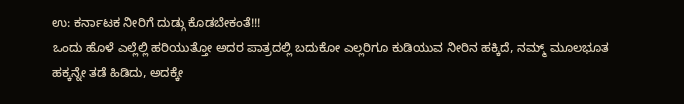ಉ: ಕರ್ನಾಟಕ ನೀರಿಗೆ ದುಡ್ಗು ಕೊಡಬೇಕಂತೆ!!!
ಒಂದು ಹೊಳೆ ಎಲ್ಲೆಲ್ಲಿ ಹರಿಯುತ್ತೋ ಅದರ ಪಾತ್ರದಲ್ಲಿ ಬದುಕೋ ಎಲ್ಲರಿಗೂ ಕುಡಿಯುವ ನೀರಿನ ಹಕ್ಕಿದೆ, ನಮ್ಮ್ ಮೂಲಭೂತ ಹಕ್ಕನ್ನೇ ತಡೆ ಹಿಡಿದು, ಅದಕ್ಕೇ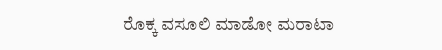ರೊಕ್ಕ ವಸೂಲಿ ಮಾಡೋ ಮರಾಟಾ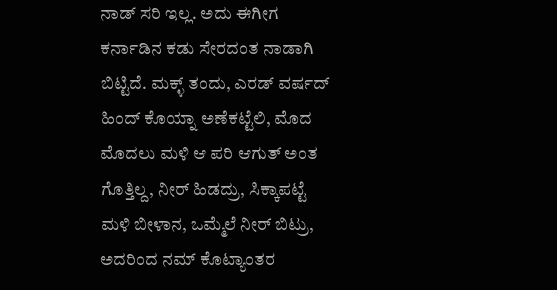ನಾಡ್ ಸರಿ ಇಲ್ಲ. ಅದು ಈಗೀಗ ಕರ್ನಾಡಿನ ಕಡು ಸೇರದಂತ ನಾಡಾಗಿ ಬಿಟ್ಟಿದೆ. ಮಕ್ಳ್ ತಂದು, ಎರಡ್ ವರ್ಷದ್ ಹಿಂದ್ ಕೊಯ್ನಾ ಅಣೆಕಟ್ಟೆಲಿ, ಮೊದ ಮೊದಲು ಮಳಿ ಆ ಪರಿ ಆಗುತ್ ಅಂತ ಗೊತ್ತಿಲ್ದ, ನೀರ್ ಹಿಡದ್ರು, ಸಿಕ್ಕಾಪಟ್ಟೆ ಮಳಿ ಬೀಳಾನ, ಒಮ್ಮೆಲೆ ನೀರ್ ಬಿಟ್ರು, ಅದರಿಂದ ನಮ್ ಕೊಟ್ಯಾಂತರ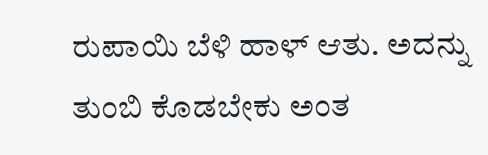ರುಪಾಯಿ ಬೆಳಿ ಹಾಳ್ ಆತು. ಅದನ್ನು ತುಂಬಿ ಕೊಡಬೇಕು ಅಂತ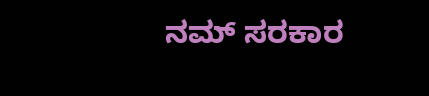ನಮ್ ಸರಕಾರ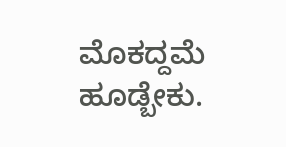ಮೊಕದ್ದಮೆ ಹೂಡ್ಬೇಕು.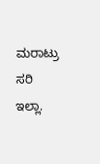ಮರಾಟ್ರು ಸರಿ ಇಲ್ಲಾ.